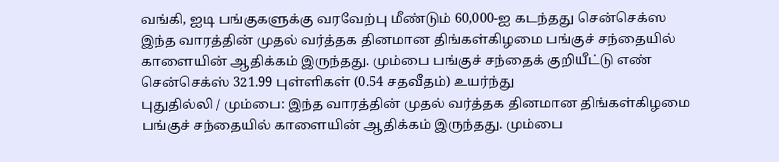வங்கி, ஐடி பங்குகளுக்கு வரவேற்பு மீண்டும் 60,000-ஐ கடந்தது சென்செக்ஸ
இந்த வாரத்தின் முதல் வர்த்தக தினமான திங்கள்கிழமை பங்குச் சந்தையில் காளையின் ஆதிக்கம் இருந்தது. மும்பை பங்குச் சந்தைக் குறியீட்டு எண் சென்செக்ஸ் 321.99 புள்ளிகள் (0.54 சதவீதம்) உயர்ந்து
புதுதில்லி / மும்பை: இந்த வாரத்தின் முதல் வர்த்தக தினமான திங்கள்கிழமை பங்குச் சந்தையில் காளையின் ஆதிக்கம் இருந்தது. மும்பை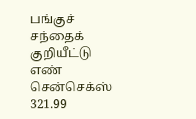பங்குச் சந்தைக் குறியீட்டு எண் சென்செக்ஸ் 321.99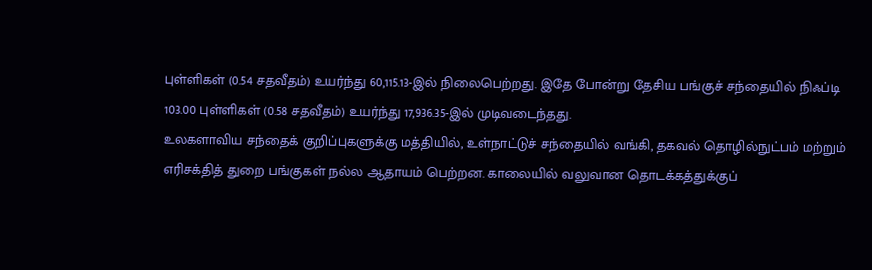புள்ளிகள் (0.54 சதவீதம்) உயர்ந்து 60,115.13-இல் நிலைபெற்றது. இதே போன்று தேசிய பங்குச் சந்தையில் நிஃப்டி 103.00 புள்ளிகள் (0.58 சதவீதம்) உயர்ந்து 17,936.35-இல் முடிவடைந்தது.
உலகளாவிய சந்தைக் குறிப்புகளுக்கு மத்தியில், உள்நாட்டுச் சந்தையில் வங்கி, தகவல் தொழில்நுட்பம் மற்றும் எரிசக்தித் துறை பங்குகள் நல்ல ஆதாயம் பெற்றன. காலையில் வலுவான தொடக்கத்துக்குப்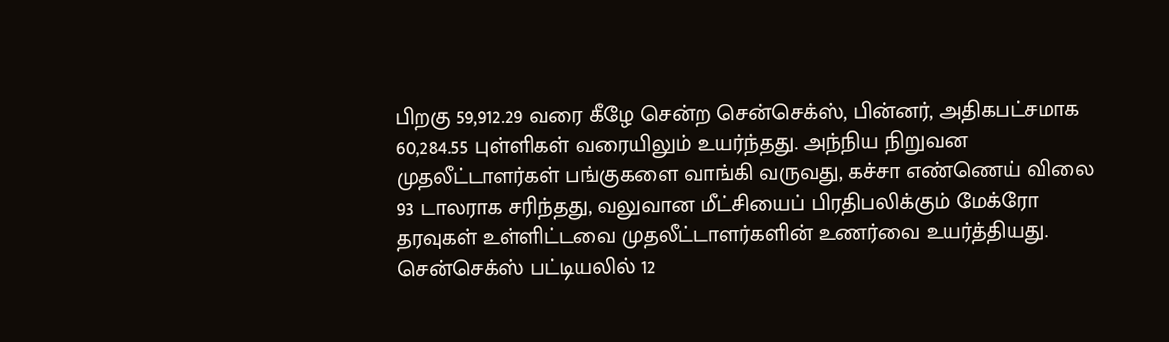பிறகு 59,912.29 வரை கீழே சென்ற சென்செக்ஸ், பின்னர், அதிகபட்சமாக 60,284.55 புள்ளிகள் வரையிலும் உயர்ந்தது. அந்நிய நிறுவன முதலீட்டாளர்கள் பங்குகளை வாங்கி வருவது, கச்சா எண்ணெய் விலை 93 டாலராக சரிந்தது, வலுவான மீட்சியைப் பிரதிபலிக்கும் மேக்ரோ தரவுகள் உள்ளிட்டவை முதலீட்டாளர்களின் உணர்வை உயர்த்தியது.
சென்செக்ஸ் பட்டியலில் 12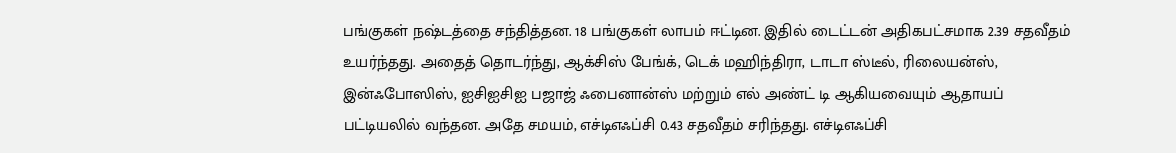பங்குகள் நஷ்டத்தை சந்தித்தன. 18 பங்குகள் லாபம் ஈட்டின. இதில் டைட்டன் அதிகபட்சமாக 2.39 சதவீதம் உயர்ந்தது. அதைத் தொடர்ந்து, ஆக்சிஸ் பேங்க், டெக் மஹிந்திரா, டாடா ஸ்டீல், ரிலையன்ஸ், இன்ஃபோஸிஸ், ஐசிஐசிஐ பஜாஜ் ஃபைனான்ஸ் மற்றும் எல் அண்ட் டி ஆகியவையும் ஆதாயப் பட்டியலில் வந்தன. அதே சமயம், எச்டிஎஃப்சி 0.43 சதவீதம் சரிந்தது. எச்டிஎஃப்சி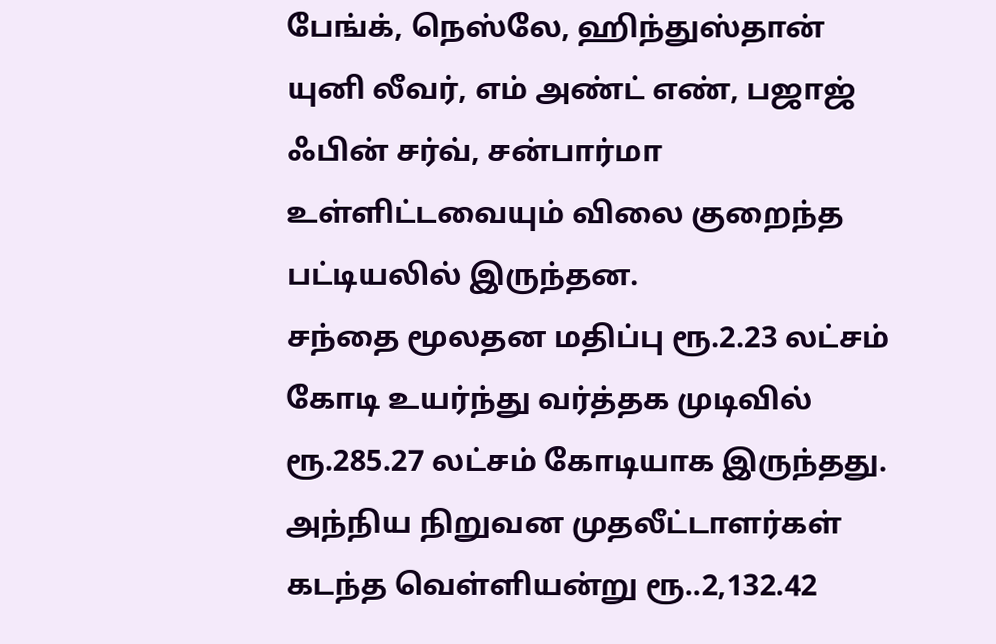பேங்க், நெஸ்லே, ஹிந்துஸ்தான் யுனி லீவர், எம் அண்ட் எண், பஜாஜ் ஃபின் சர்வ், சன்பார்மா உள்ளிட்டவையும் விலை குறைந்த பட்டியலில் இருந்தன.
சந்தை மூலதன மதிப்பு ரூ.2.23 லட்சம் கோடி உயர்ந்து வர்த்தக முடிவில் ரூ.285.27 லட்சம் கோடியாக இருந்தது. அந்நிய நிறுவன முதலீட்டாளர்கள் கடந்த வெள்ளியன்று ரூ..2,132.42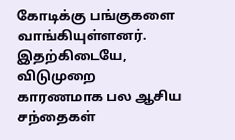கோடிக்கு பங்குகளை வாங்கியுள்ளனர். இதற்கிடையே, விடுமுறை காரணமாக பல ஆசிய சந்தைகள்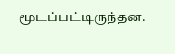மூடப்பட்டிருந்தன.